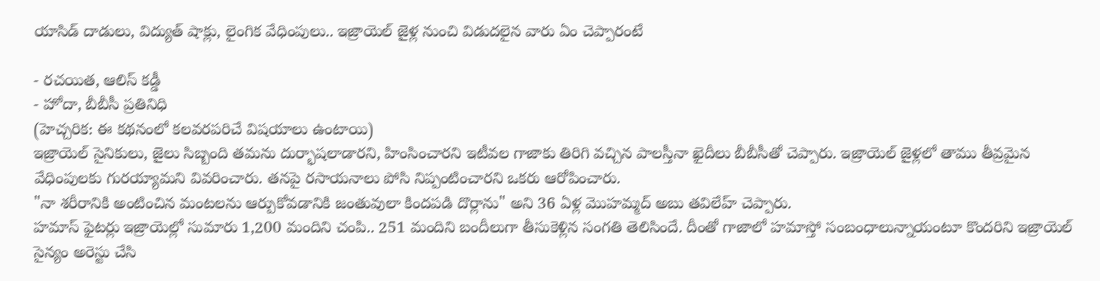యాసిడ్ దాడులు, విద్యుత్ షాక్లు, లైంగిక వేధింపులు.. ఇజ్రాయెల్ జైళ్ల నుంచి విడుదలైన వారు ఏం చెప్పారంటే

- రచయిత, ఆలిస్ కడ్డీ
- హోదా, బీబీసీ ప్రతినిధి
(హెచ్చరిక: ఈ కథనంలో కలవరపరిచే విషయాలు ఉంటాయి)
ఇజ్రాయెల్ సైనికులు, జైలు సిబ్బంది తమను దుర్భాషలాడారని, హింసించారని ఇటీవల గాజాకు తిరిగి వచ్చిన పాలస్తీనా ఖైదీలు బీబీసీతో చెప్పారు. ఇజ్రాయెల్ జైళ్లలో తాము తీవ్రమైన వేధింపులకు గురయ్యామని వివరించారు. తనపై రసాయనాలు పోసి నిప్పంటించారని ఒకరు ఆరోపించారు.
"నా శరీరానికి అంటించిన మంటలను ఆర్పుకోవడానికి జంతువులా కిందపడి దొర్లాను" అని 36 ఏళ్ల మొహమ్మద్ అబు తవిలేహ్ చెప్పారు.
హమాస్ ఫైటర్లు ఇజ్రాయెల్లో సుమారు 1,200 మందిని చంపి.. 251 మందిని బందీలుగా తీసుకెళ్లిన సంగతి తెలిసిందే. దీంతో గాజాలో హమాస్తో సంబంధాలున్నాయంటూ కొందరిని ఇజ్రాయెల్ సైన్యం అరెస్టు చేసి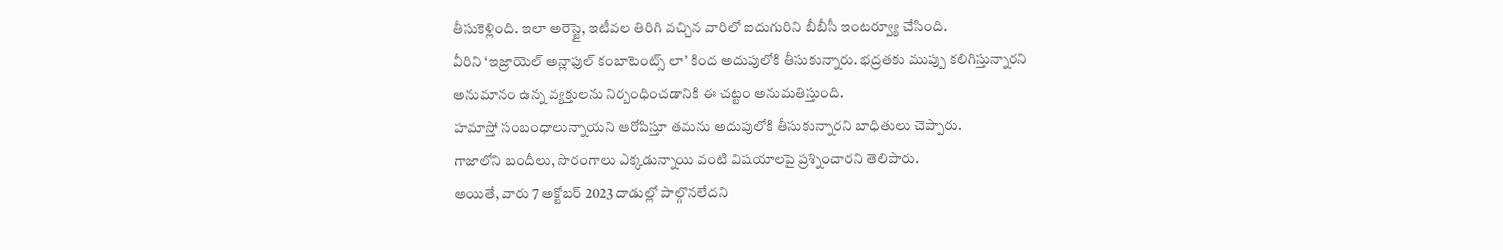తీసుకెళ్లింది. ఇలా అరెస్టై, ఇటీవల తిరిగి వచ్చిన వారిలో ఐదుగురిని బీబీసీ ఇంటర్వ్యూ చేసింది.
వీరిని ‘ఇజ్రాయెల్ అన్లాఫుల్ కంబాటెంట్స్ లా’ కింద అదుపులోకి తీసుకున్నారు. భద్రతకు ముప్పు కలిగిస్తున్నారని అనుమానం ఉన్న వ్యక్తులను నిర్బంధించడానికి ఈ చట్టం అనుమతిస్తుంది.
హమాస్తో సంబంధాలున్నాయని ఆరోపిస్తూ తమను అదుపులోకి తీసుకున్నారని బాధితులు చెప్పారు.
గాజాలోని బందీలు, సొరంగాలు ఎక్కడున్నాయి వంటి విషయాలపై ప్రశ్నించారని తెలిపారు.
అయితే, వారు 7 అక్టోబర్ 2023 దాడుల్లో పాల్గొనలేదని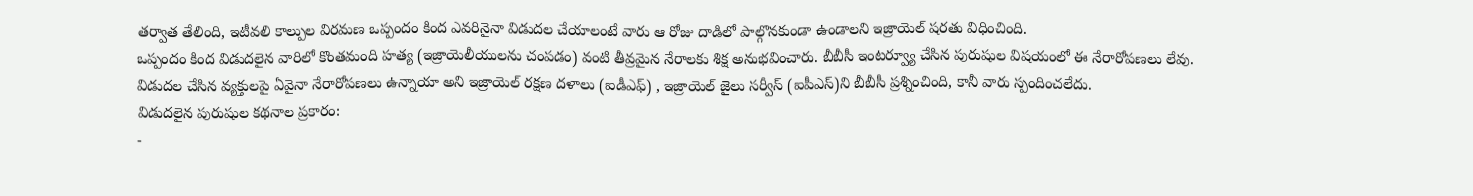తర్వాత తేలింది, ఇటీవలి కాల్పుల విరమణ ఒప్పందం కింద ఎవరినైనా విడుదల చేయాలంటే వారు ఆ రోజు దాడిలో పాల్గొనకుండా ఉండాలని ఇజ్రాయెల్ షరతు విధించింది.
ఒప్పందం కింద విడుదలైన వారిలో కొంతమంది హత్య (ఇజ్రాయెలీయులను చంపడం) వంటి తీవ్రమైన నేరాలకు శిక్ష అనుభవించారు. బీబీసీ ఇంటర్వ్యూ చేసిన పురుషుల విషయంలో ఈ నేరారోపణలు లేవు. విడుదల చేసిన వ్యక్తులపై ఏవైనా నేరారోపణలు ఉన్నాయా అని ఇజ్రాయెల్ రక్షణ దళాలు (ఐడీఎఫ్) , ఇజ్రాయెల్ జైలు సర్వీస్ (ఐపీఎస్)ని బీబీసీ ప్రశ్నించింది, కానీ వారు స్పందించలేదు.
విడుదలైన పురుషుల కథనాల ప్రకారం:
-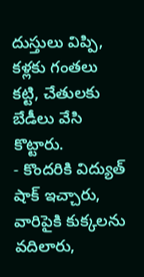దుస్తులు విప్పి, కళ్లకు గంతలు కట్టి, చేతులకు బేడీలు వేసి కొట్టారు.
- కొందరికి విద్యుత్ షాక్ ఇచ్చారు, వారిపైకి కుక్కలను వదిలారు,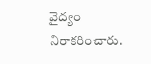వైద్యం నిరాకరించారు.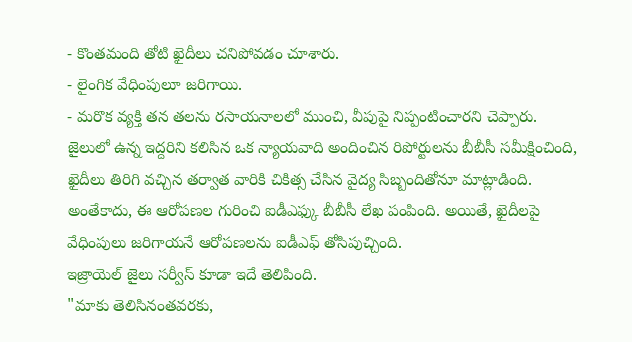- కొంతమంది తోటి ఖైదీలు చనిపోవడం చూశారు.
- లైంగిక వేధింపులూ జరిగాయి.
- మరొక వ్యక్తి తన తలను రసాయనాలలో ముంచి, వీపుపై నిప్పంటించారని చెప్పారు.
జైలులో ఉన్న ఇద్దరిని కలిసిన ఒక న్యాయవాది అందించిన రిపోర్టులను బీబీసీ సమీక్షించింది, ఖైదీలు తిరిగి వచ్చిన తర్వాత వారికి చికిత్స చేసిన వైద్య సిబ్బందితోనూ మాట్లాడింది.
అంతేకాదు, ఈ ఆరోపణల గురించి ఐడీఎఫ్కు బీబీసీ లేఖ పంపింది. అయితే, ఖైదీలపై వేధింపులు జరిగాయనే ఆరోపణలను ఐడీఎఫ్ తోసిపుచ్చింది.
ఇజ్రాయెల్ జైలు సర్వీస్ కూడా ఇదే తెలిపింది.
"మాకు తెలిసినంతవరకు,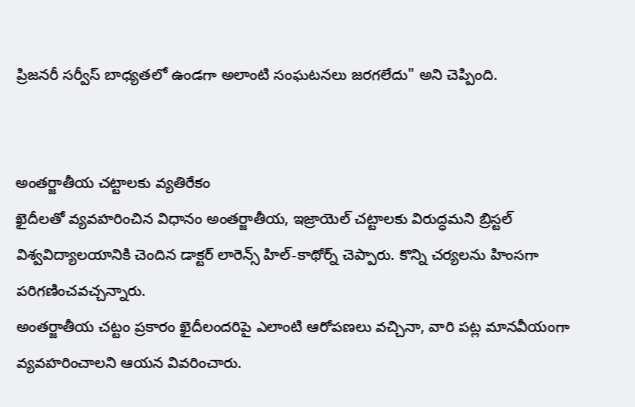ప్రిజనరీ సర్వీస్ బాధ్యతలో ఉండగా అలాంటి సంఘటనలు జరగలేదు" అని చెప్పింది.


అంతర్జాతీయ చట్టాలకు వ్యతిరేకం
ఖైదీలతో వ్యవహరించిన విధానం అంతర్జాతీయ, ఇజ్రాయెల్ చట్టాలకు విరుద్ధమని బ్రిస్టల్ విశ్వవిద్యాలయానికి చెందిన డాక్టర్ లారెన్స్ హిల్-కాథోర్న్ చెప్పారు. కొన్ని చర్యలను హింసగా పరిగణించవచ్చన్నారు.
అంతర్జాతీయ చట్టం ప్రకారం ఖైదీలందరిపై ఎలాంటి ఆరోపణలు వచ్చినా, వారి పట్ల మానవీయంగా వ్యవహరించాలని ఆయన వివరించారు.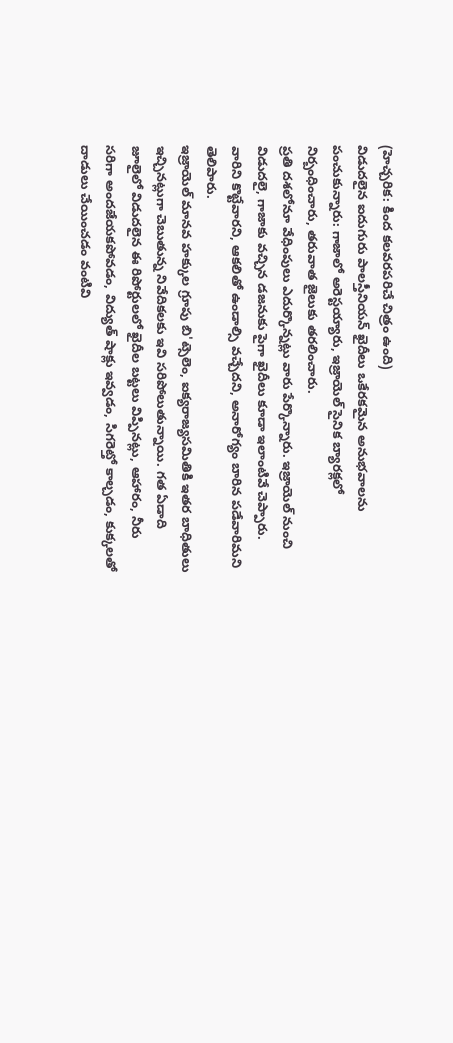(హెచ్చరిక: కింద కలవరపరిచే చిత్రం ఉంది)
విడుదలైన ఐదుగురు పాలస్తీనియన్ ఖైదీలు ఒకేరకమైన అనుభవాలను పంచుకున్నారు: గాజాలో అరెస్టయ్యారు, ఇజ్రాయెల్ సైనిక బ్యారక్లలో నిర్బంధించారు, తరువాత జైలుకు తరలించారు.
ప్రతి దశలోనూ వేధింపులు ఎదుర్కొన్నట్లు వారు పేర్కొన్నారు. ఇజ్రాయెల్ నుంచి విడుదలై, గాజాకు వచ్చిన డజనుకు పైగా ఖైదీలు కూడా ఇలాంటివే చెప్పారు. వారిని కొట్టేవారని, ఆకలితో ఉండాల్సి వచ్చేదని, అనారోగ్యం బారిన పడేవారిమని తెలిపారు.
ఇజ్రాయెల్ మానవ హక్కుల గ్రూపు బి'ట్సెలెం, ఐక్యరాజ్యసమితికి ఇతర బాధితులు ఇచ్చినట్లుగా చెబుతున్న నివేదికలకు ఇవి సరిపోలుతున్నాయి. గత ఏడాది జూలైలో విడుదలైన ఈ రిపోర్టులలో ఖైదీల బట్టలు విప్పినట్లు, ఆహారం, నీరు సరిగా అందజేయకపోవడం, విద్యుత్ షాక్లు ఇవ్వడం, సిగరెట్తో కాల్చడం, కుక్కలతో దాడులు చేయించడం వంటివి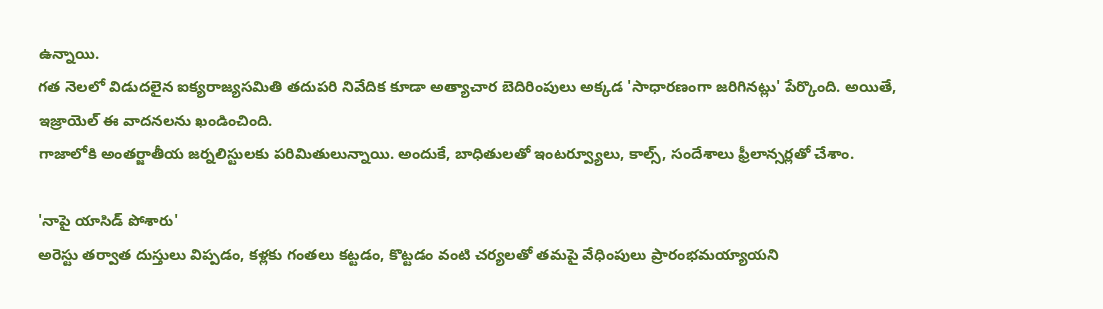ఉన్నాయి.
గత నెలలో విడుదలైన ఐక్యరాజ్యసమితి తదుపరి నివేదిక కూడా అత్యాచార బెదిరింపులు అక్కడ 'సాధారణంగా జరిగినట్లు' పేర్కొంది. అయితే, ఇజ్రాయెల్ ఈ వాదనలను ఖండించింది.
గాజాలోకి అంతర్జాతీయ జర్నలిస్టులకు పరిమితులున్నాయి. అందుకే, బాధితులతో ఇంటర్వ్యూలు, కాల్స్, సందేశాలు ఫ్రీలాన్సర్లతో చేశాం.

'నాపై యాసిడ్ పోశారు'
అరెస్టు తర్వాత దుస్తులు విప్పడం, కళ్లకు గంతలు కట్టడం, కొట్టడం వంటి చర్యలతో తమపై వేధింపులు ప్రారంభమయ్యాయని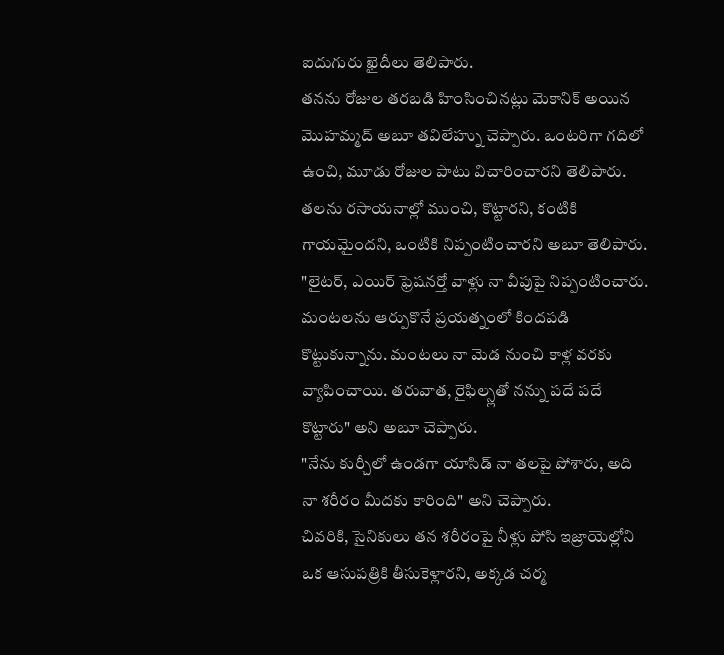ఐదుగురు ఖైదీలు తెలిపారు.
తనను రోజుల తరబడి హింసించినట్లు మెకానిక్ అయిన మొహమ్మద్ అబూ తవిలేహ్ను చెప్పారు. ఒంటరిగా గదిలో ఉంచి, మూడు రోజుల పాటు విచారించారని తెలిపారు. తలను రసాయనాల్లో ముంచి, కొట్టారని, కంటికి గాయమైందని, ఒంటికి నిప్పంటించారని అబూ తెలిపారు.
"లైటర్, ఎయిర్ ఫ్రెషనర్తో వాళ్లు నా వీపుపై నిప్పంటించారు. మంటలను ఆర్పుకొనే ప్రయత్నంలో కిందపడి కొట్టుకున్నాను. మంటలు నా మెడ నుంచి కాళ్ల వరకు వ్యాపించాయి. తరువాత, రైఫిల్స్లతో నన్ను పదే పదే కొట్టారు" అని అబూ చెప్పారు.
"నేను కుర్చీలో ఉండగా యాసిడ్ నా తలపై పోశారు, అది నా శరీరం మీదకు కారింది" అని చెప్పారు.
చివరికి, సైనికులు తన శరీరంపై నీళ్లు పోసి ఇజ్రాయెల్లోని ఒక ఆసుపత్రికి తీసుకెళ్లారని, అక్కడ చర్మ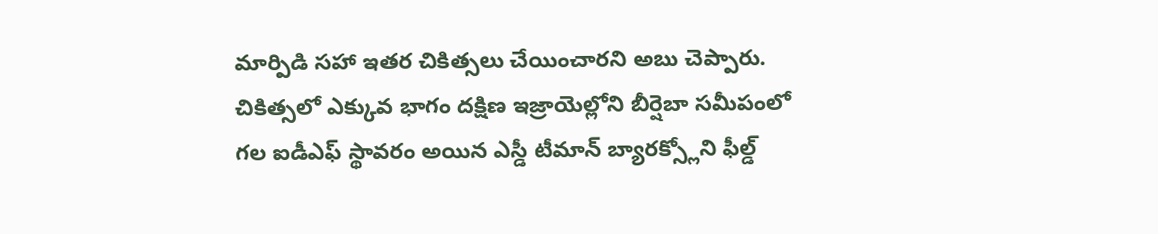మార్పిడి సహా ఇతర చికిత్సలు చేయించారని అబు చెప్పారు.
చికిత్సలో ఎక్కువ భాగం దక్షిణ ఇజ్రాయెల్లోని బీర్షెబా సమీపంలో గల ఐడీఎఫ్ స్థావరం అయిన ఎస్డీ టీమాన్ బ్యారక్స్లోని ఫీల్డ్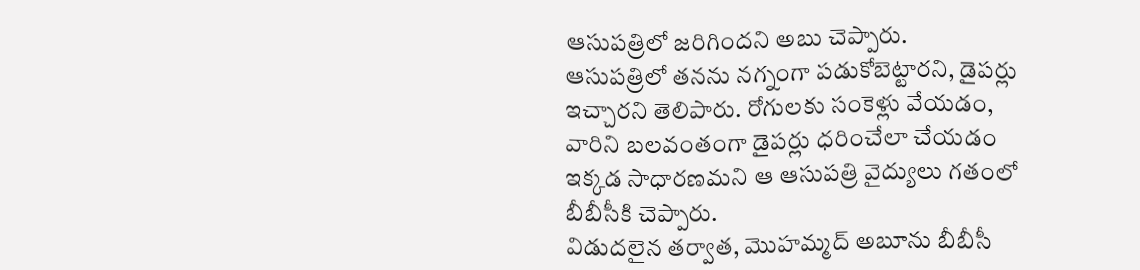ఆసుపత్రిలో జరిగిందని అబు చెప్పారు.
ఆసుపత్రిలో తనను నగ్నంగా పడుకోబెట్టారని, డైపర్లు ఇచ్చారని తెలిపారు. రోగులకు సంకెళ్లు వేయడం, వారిని బలవంతంగా డైపర్లు ధరించేలా చేయడం ఇక్కడ సాధారణమని ఆ ఆసుపత్రి వైద్యులు గతంలో బీబీసీకి చెప్పారు.
విడుదలైన తర్వాత, మొహమ్మద్ అబూను బీబీసీ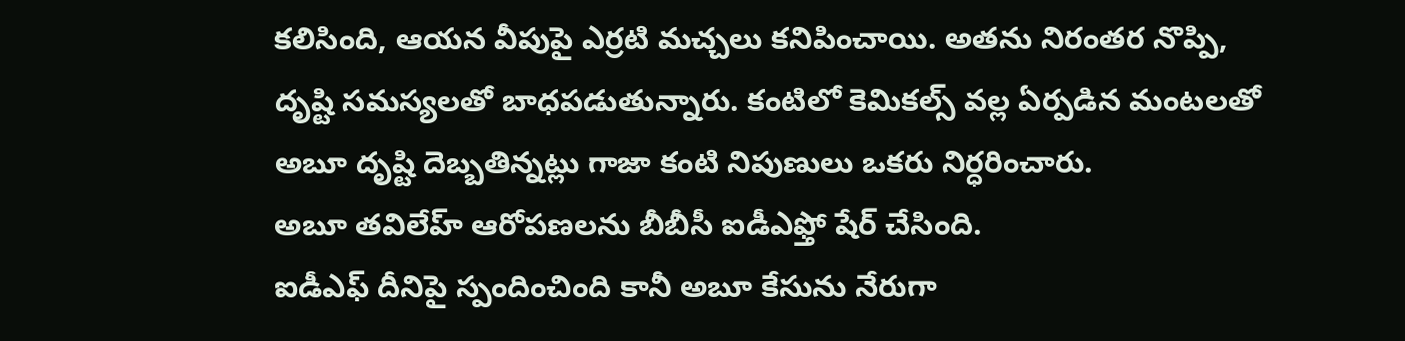కలిసింది, ఆయన వీపుపై ఎర్రటి మచ్చలు కనిపించాయి. అతను నిరంతర నొప్పి, దృష్టి సమస్యలతో బాధపడుతున్నారు. కంటిలో కెమికల్స్ వల్ల ఏర్పడిన మంటలతో అబూ దృష్టి దెబ్బతిన్నట్లు గాజా కంటి నిపుణులు ఒకరు నిర్ధరించారు.
అబూ తవిలేహ్ ఆరోపణలను బీబీసీ ఐడీఎఫ్తో షేర్ చేసింది.
ఐడీఎఫ్ దీనిపై స్పందించింది కానీ అబూ కేసును నేరుగా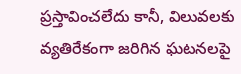ప్రస్తావించలేదు కానీ, విలువలకు వ్యతిరేకంగా జరిగిన ఘటనలపై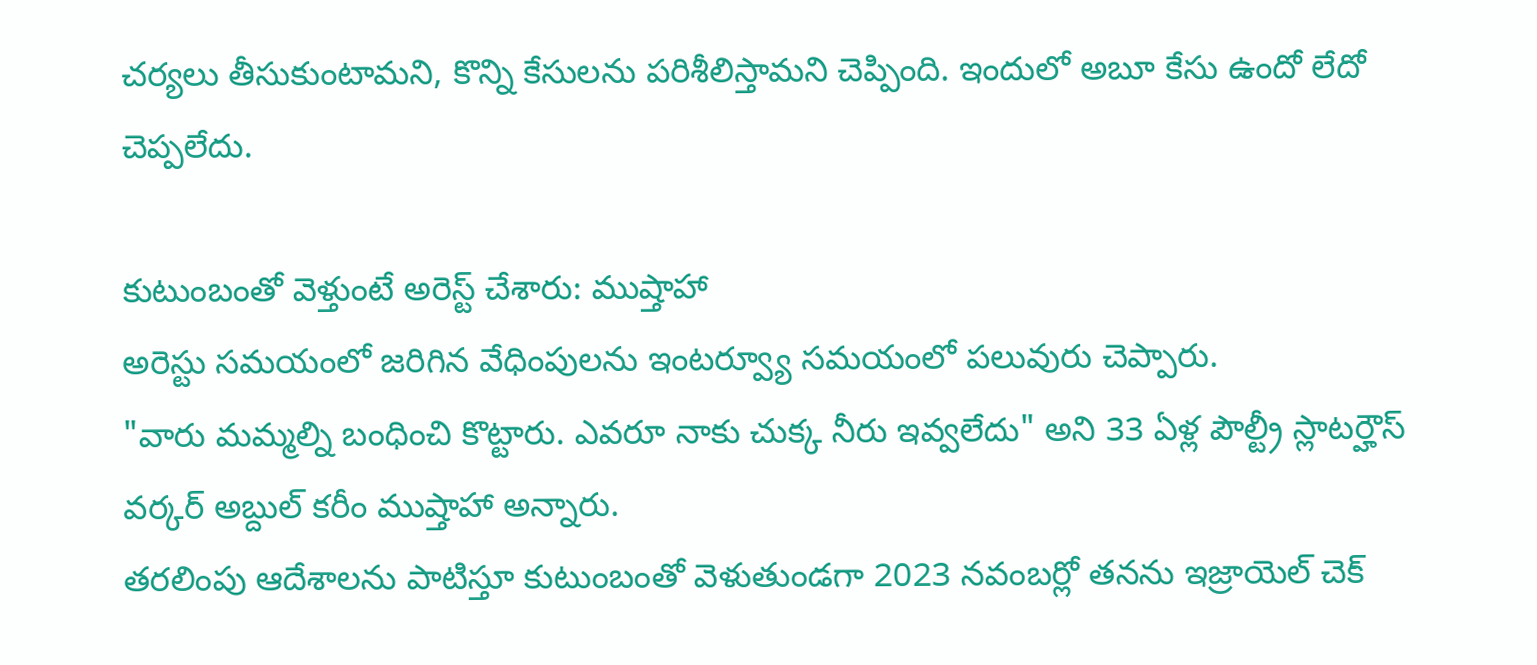చర్యలు తీసుకుంటామని, కొన్ని కేసులను పరిశీలిస్తామని చెప్పింది. ఇందులో అబూ కేసు ఉందో లేదో చెప్పలేదు.

కుటుంబంతో వెళ్తుంటే అరెస్ట్ చేశారు: ముష్తాహా
అరెస్టు సమయంలో జరిగిన వేధింపులను ఇంటర్వ్యూ సమయంలో పలువురు చెప్పారు.
"వారు మమ్మల్ని బంధించి కొట్టారు. ఎవరూ నాకు చుక్క నీరు ఇవ్వలేదు" అని 33 ఏళ్ల పౌల్ట్రీ స్లాటర్హౌస్ వర్కర్ అబ్దుల్ కరీం ముష్తాహా అన్నారు.
తరలింపు ఆదేశాలను పాటిస్తూ కుటుంబంతో వెళుతుండగా 2023 నవంబర్లో తనను ఇజ్రాయెల్ చెక్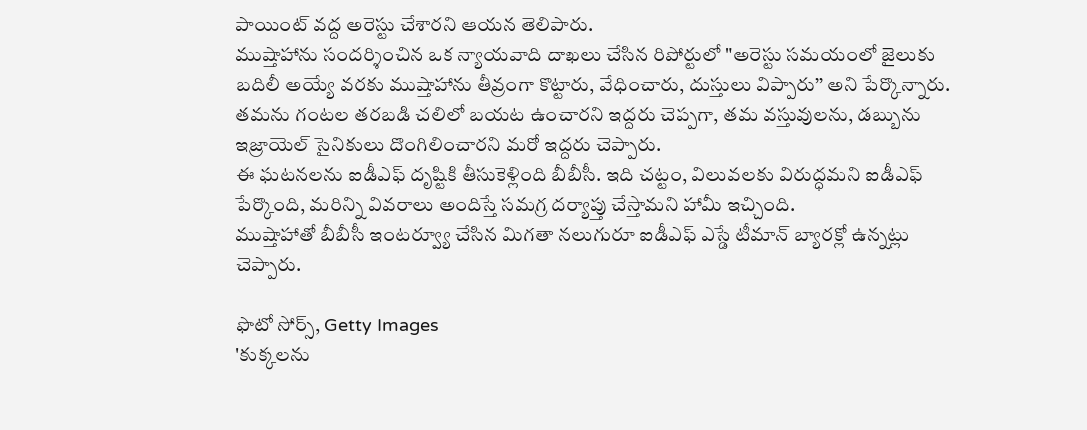పాయింట్ వద్ద అరెస్టు చేశారని ఆయన తెలిపారు.
ముష్తాహాను సందర్శించిన ఒక న్యాయవాది దాఖలు చేసిన రిపోర్టులో "అరెస్టు సమయంలో జైలుకు బదిలీ అయ్యే వరకు ముష్తాహాను తీవ్రంగా కొట్టారు, వేధించారు, దుస్తులు విప్పారు’’ అని పేర్కొన్నారు.
తమను గంటల తరబడి చలిలో బయట ఉంచారని ఇద్దరు చెప్పగా, తమ వస్తువులను, డబ్బును ఇజ్రాయెల్ సైనికులు దొంగిలించారని మరో ఇద్దరు చెప్పారు.
ఈ ఘటనలను ఐడీఎఫ్ దృష్టికి తీసుకెళ్లింది బీబీసీ. ఇది చట్టం, విలువలకు విరుద్ధమని ఐడీఎఫ్ పేర్కొంది, మరిన్ని వివరాలు అందిస్తే సమగ్ర దర్యాప్తు చేస్తామని హామీ ఇచ్చింది.
ముష్తాహాతో బీబీసీ ఇంటర్వ్యూ చేసిన మిగతా నలుగురూ ఐడీఎఫ్ ఎస్డే టీమాన్ బ్యారక్లో ఉన్నట్లు చెప్పారు.

ఫొటో సోర్స్, Getty Images
'కుక్కలను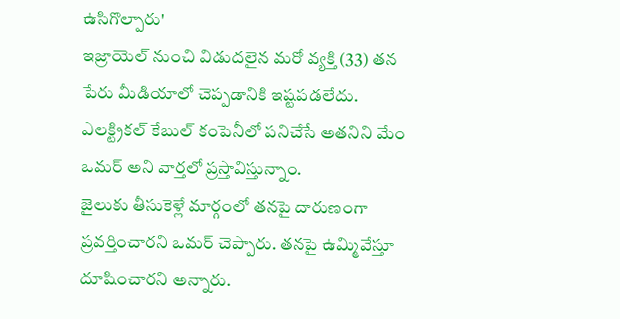ఉసిగొల్పారు'
ఇజ్రాయెల్ నుంచి విడుదలైన మరో వ్యక్తి (33) తన పేరు మీడియాలో చెప్పడానికి ఇష్టపడలేదు. ఎలక్ట్రికల్ కేబుల్ కంపెనీలో పనిచేసే అతనిని మేం ఒమర్ అని వార్తలో ప్రస్తావిస్తున్నాం.
జైలుకు తీసుకెళ్లే మార్గంలో తనపై దారుణంగా ప్రవర్తించారని ఒమర్ చెప్పారు. తనపై ఉమ్మివేస్తూ దూషించారని అన్నారు.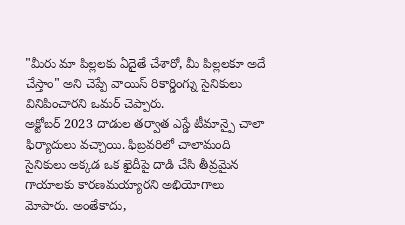"మీరు మా పిల్లలకు ఏదైతే చేశారో, మీ పిల్లలకూ అదే చేస్తాం" అని చెప్పే వాయిస్ రికార్డింగ్ను సైనికులు వినిపించారని ఒమర్ చెప్పారు.
అక్టోబర్ 2023 దాడుల తర్వాత ఎస్డే టీమాన్పై చాలా ఫిర్యాదులు వచ్చాయి. ఫిబ్రవరిలో చాలామంది సైనికులు అక్కడ ఒక ఖైదీపై దాడి చేసి తీవ్రమైన గాయాలకు కారణమయ్యారని అభియోగాలు మోపారు. అంతేకాదు,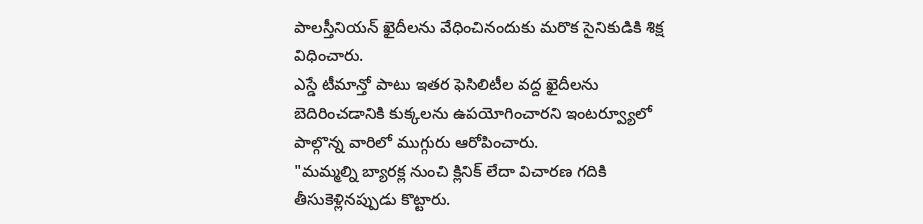పాలస్తీనియన్ ఖైదీలను వేధించినందుకు మరొక సైనికుడికి శిక్ష విధించారు.
ఎస్డే టీమాన్తో పాటు ఇతర ఫెసిలిటీల వద్ద ఖైదీలను బెదిరించడానికి కుక్కలను ఉపయోగించారని ఇంటర్వ్యూలో పాల్గొన్న వారిలో ముగ్గురు ఆరోపించారు.
"మమ్మల్ని బ్యారక్ల నుంచి క్లినిక్ లేదా విచారణ గదికి తీసుకెళ్లినప్పుడు కొట్టారు.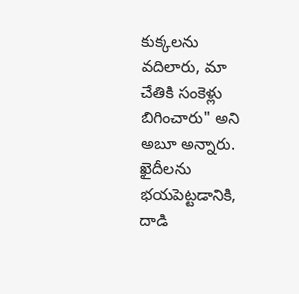కుక్కలను వదిలారు, మా చేతికి సంకెళ్లు బిగించారు" అని అబూ అన్నారు.
ఖైదీలను భయపెట్టడానికి, దాడి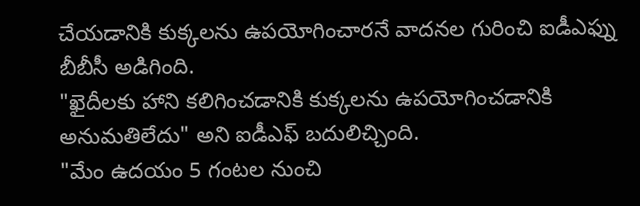చేయడానికి కుక్కలను ఉపయోగించారనే వాదనల గురించి ఐడీఎఫ్ను బీబీసీ అడిగింది.
"ఖైదీలకు హాని కలిగించడానికి కుక్కలను ఉపయోగించడానికి అనుమతిలేదు" అని ఐడీఎఫ్ బదులిచ్చింది.
"మేం ఉదయం 5 గంటల నుంచి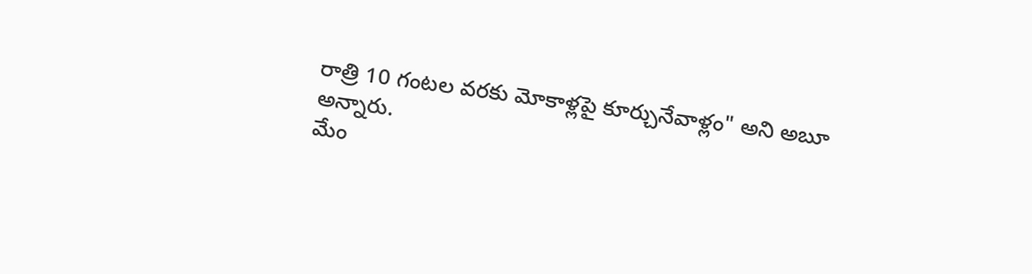రాత్రి 10 గంటల వరకు మోకాళ్లపై కూర్చునేవాళ్లం" అని అబూ అన్నారు.
మేం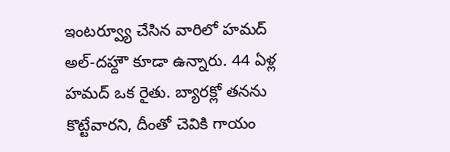ఇంటర్వ్యూ చేసిన వారిలో హమద్ అల్-దహ్దౌ కూడా ఉన్నారు. 44 ఏళ్ల హమద్ ఒక రైతు. బ్యారక్లో తనను కొట్టేవారని, దీంతో చెవికి గాయం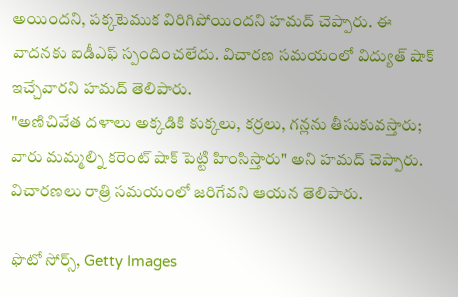అయిందని, పక్కటెముక విరిగిపోయిందని హమద్ చెప్పారు. ఈ వాదనకు ఐడీఎఫ్ స్పందించలేదు. విచారణ సమయంలో విద్యుత్ షాక్ ఇచ్చేవారని హమద్ తెలిపారు.
"అణిచివేత దళాలు అక్కడికి కుక్కలు, కర్రలు, గన్లను తీసుకువస్తారు; వారు మమ్మల్ని కరెంట్ షాక్ పెట్టి హింసిస్తారు" అని హమద్ చెప్పారు. విచారణలు రాత్రి సమయంలో జరిగేవని ఆయన తెలిపారు.

ఫొటో సోర్స్, Getty Images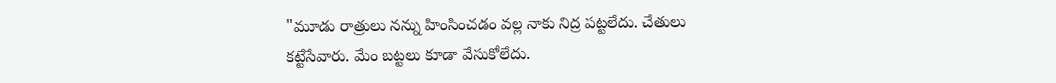"మూడు రాత్రులు నన్ను హింసించడం వల్ల నాకు నిద్ర పట్టలేదు. చేతులు కట్టేసేవారు. మేం బట్టలు కూడా వేసుకోలేదు.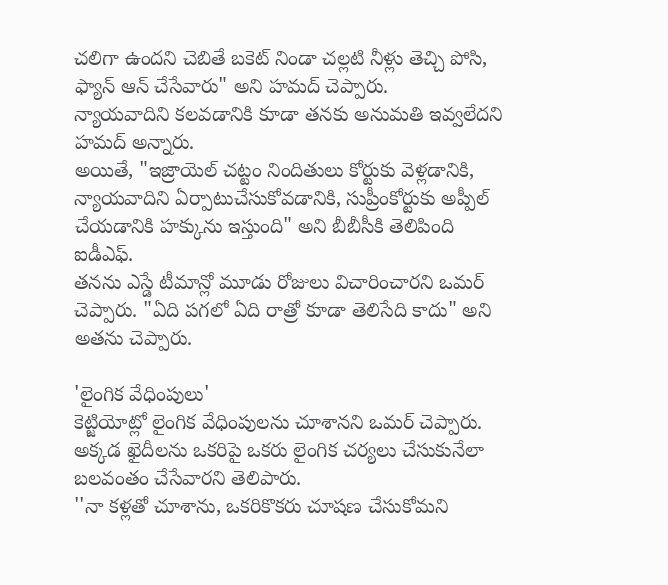చలిగా ఉందని చెబితే బకెట్ నిండా చల్లటి నీళ్లు తెచ్చి పోసి, ఫ్యాన్ ఆన్ చేసేవారు" అని హమద్ చెప్పారు.
న్యాయవాదిని కలవడానికి కూడా తనకు అనుమతి ఇవ్వలేదని హమద్ అన్నారు.
అయితే, "ఇజ్రాయెల్ చట్టం నిందితులు కోర్టుకు వెళ్లడానికి, న్యాయవాదిని ఏర్పాటుచేసుకోవడానికి, సుప్రీంకోర్టుకు అప్పీల్ చేయడానికి హక్కును ఇస్తుంది" అని బీబీసీకి తెలిపింది ఐడీఎఫ్.
తనను ఎస్డే టీమాన్లో మూడు రోజులు విచారించారని ఒమర్ చెప్పారు. "ఏది పగలో ఏది రాత్రో కూడా తెలిసేది కాదు" అని అతను చెప్పారు.

'లైంగిక వేధింపులు'
కెట్జియోట్లో లైంగిక వేధింపులను చూశానని ఒమర్ చెప్పారు. అక్కడ ఖైదీలను ఒకరిపై ఒకరు లైంగిక చర్యలు చేసుకునేలా బలవంతం చేసేవారని తెలిపారు.
''నా కళ్లతో చూశాను, ఒకరికొకరు చూషణ చేసుకోమని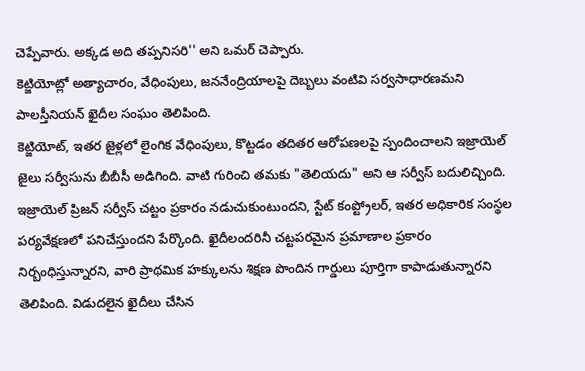చెప్పేవారు. అక్కడ అది తప్పనిసరి'' అని ఒమర్ చెప్పారు.
కెట్జియోట్లో అత్యాచారం, వేధింపులు, జననేంద్రియాలపై దెబ్బలు వంటివి సర్వసాధారణమని పాలస్తీనియన్ ఖైదీల సంఘం తెలిపింది.
కెట్జియోట్, ఇతర జైళ్లలో లైంగిక వేధింపులు, కొట్టడం తదితర ఆరోపణలపై స్పందించాలని ఇజ్రాయెల్ జైలు సర్వీసును బీబీసీ అడిగింది. వాటి గురించి తమకు "తెలియదు" అని ఆ సర్వీస్ బదులిచ్చింది.
ఇజ్రాయెల్ ప్రిజన్ సర్వీస్ చట్టం ప్రకారం నడుచుకుంటుందని, స్టేట్ కంప్ట్రోలర్, ఇతర అధికారిక సంస్థల పర్యవేక్షణలో పనిచేస్తుందని పేర్కొంది. ఖైదీలందరినీ చట్టపరమైన ప్రమాణాల ప్రకారం నిర్బంధిస్తున్నారని, వారి ప్రాథమిక హక్కులను శిక్షణ పొందిన గార్డులు పూర్తిగా కాపాడుతున్నారని తెలిపింది. విడుదలైన ఖైదీలు చేసిన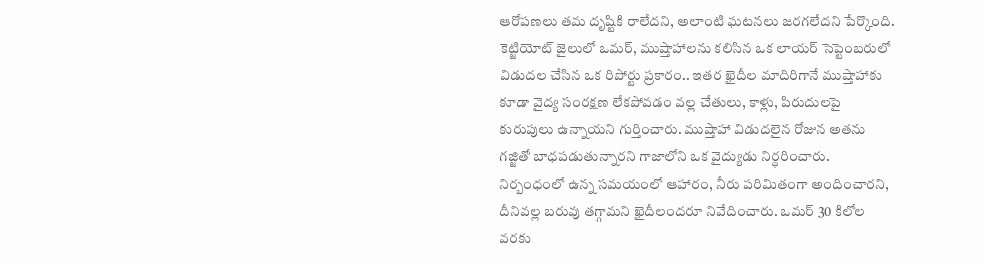ఆరోపణలు తమ దృష్టికి రాలేదని, అలాంటి ఘటనలు జరగలేదని పేర్కొంది.
కెట్జియోట్ జైలులో ఒమర్, ముష్తాహాలను కలిసిన ఒక లాయర్ సెప్టెంబరులో విడుదల చేసిన ఒక రిపోర్టు ప్రకారం.. ఇతర ఖైదీల మాదిరిగానే ముష్తాహాకు కూడా వైద్య సంరక్షణ లేకపోవడం వల్ల చేతులు, కాళ్లు, పిరుదులపై కురుపులు ఉన్నాయని గుర్తించారు. ముష్తాహా విడుదలైన రోజున అతను గజ్జితో బాధపడుతున్నారని గాజాలోని ఒక వైద్యుడు నిర్ధరించారు.
నిర్బంధంలో ఉన్న సమయంలో ఆహారం, నీరు పరిమితంగా అందించారని, దీనివల్ల బరువు తగ్గామని ఖైదీలందరూ నివేదించారు. ఒమర్ 30 కిలోల వరకు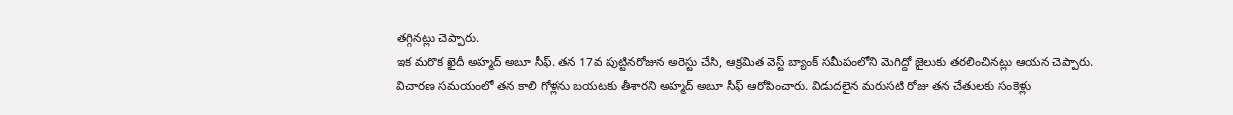తగ్గినట్లు చెప్పారు.
ఇక మరొక ఖైదీ అహ్మద్ అబూ సీఫ్. తన 17వ పుట్టినరోజున అరెస్టు చేసి, ఆక్రమిత వెస్ట్ బ్యాంక్ సమీపంలోని మెగిద్దో జైలుకు తరలించినట్లు ఆయన చెప్పారు.
విచారణ సమయంలో తన కాలి గోళ్లను బయటకు తీశారని అహ్మద్ అబూ సీఫ్ ఆరోపించారు. విడుదలైన మరుసటి రోజు తన చేతులకు సంకెళ్లు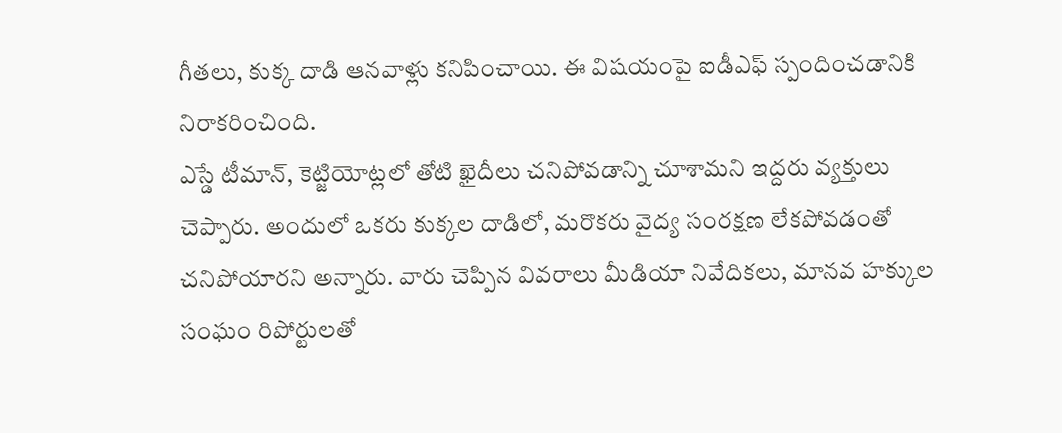గీతలు, కుక్క దాడి ఆనవాళ్లు కనిపించాయి. ఈ విషయంపై ఐడీఎఫ్ స్పందించడానికి నిరాకరించింది.
ఎస్డే టీమాన్, కెట్జియోట్లలో తోటి ఖైదీలు చనిపోవడాన్ని చూశామని ఇద్దరు వ్యక్తులు చెప్పారు. అందులో ఒకరు కుక్కల దాడిలో, మరొకరు వైద్య సంరక్షణ లేకపోవడంతో చనిపోయారని అన్నారు. వారు చెప్పిన వివరాలు మీడియా నివేదికలు, మానవ హక్కుల సంఘం రిపోర్టులతో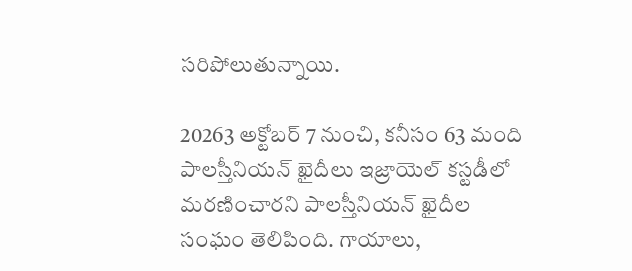సరిపోలుతున్నాయి.

20263 అక్టోబర్ 7 నుంచి, కనీసం 63 మంది పాలస్తీనియన్ ఖైదీలు ఇజ్రాయెల్ కస్టడీలో మరణించారని పాలస్తీనియన్ ఖైదీల సంఘం తెలిపింది. గాయాలు,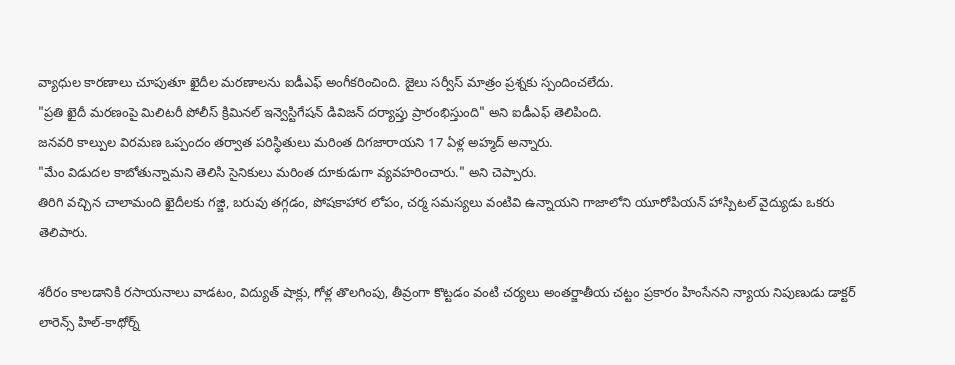వ్యాధుల కారణాలు చూపుతూ ఖైదీల మరణాలను ఐడీఎఫ్ అంగీకరించింది. జైలు సర్వీస్ మాత్రం ప్రశ్నకు స్పందించలేదు.
"ప్రతి ఖైదీ మరణంపై మిలిటరీ పోలీస్ క్రిమినల్ ఇన్వెస్టిగేషన్ డివిజన్ దర్యాప్తు ప్రారంభిస్తుంది" అని ఐడీఎఫ్ తెలిపింది.
జనవరి కాల్పుల విరమణ ఒప్పందం తర్వాత పరిస్థితులు మరింత దిగజారాయని 17 ఏళ్ల అహ్మద్ అన్నారు.
"మేం విడుదల కాబోతున్నామని తెలిసి సైనికులు మరింత దూకుడుగా వ్యవహరించారు." అని చెప్పారు.
తిరిగి వచ్చిన చాలామంది ఖైదీలకు గజ్జి, బరువు తగ్గడం, పోషకాహార లోపం, చర్మ సమస్యలు వంటివి ఉన్నాయని గాజాలోని యూరోపియన్ హాస్పిటల్ వైద్యుడు ఒకరు తెలిపారు.

శరీరం కాలడానికి రసాయనాలు వాడటం, విద్యుత్ షాక్లు, గోళ్ల తొలగింపు, తీవ్రంగా కొట్టడం వంటి చర్యలు అంతర్జాతీయ చట్టం ప్రకారం హింసేనని న్యాయ నిపుణుడు డాక్టర్ లారెన్స్ హిల్-కాథోర్న్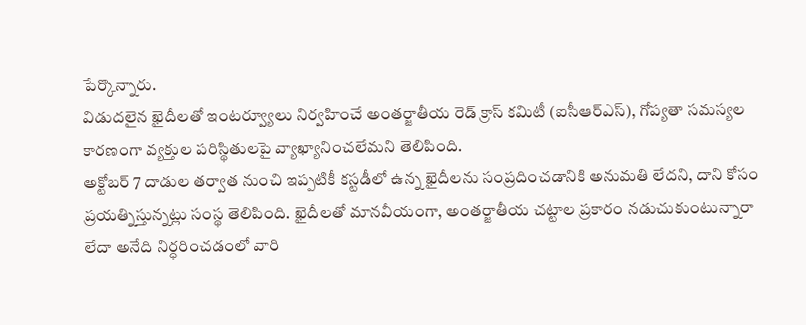పేర్కొన్నారు.
విడుదలైన ఖైదీలతో ఇంటర్వ్యూలు నిర్వహించే అంతర్జాతీయ రెడ్ క్రాస్ కమిటీ (ఐసీఆర్ఎస్), గోప్యతా సమస్యల కారణంగా వ్యక్తుల పరిస్థితులపై వ్యాఖ్యానించలేమని తెలిపింది.
అక్టోబర్ 7 దాడుల తర్వాత నుంచి ఇప్పటికీ కస్టడీలో ఉన్న ఖైదీలను సంప్రదించడానికి అనుమతి లేదని, దాని కోసం ప్రయత్నిస్తున్నట్లు సంస్థ తెలిపింది. ఖైదీలతో మానవీయంగా, అంతర్జాతీయ చట్టాల ప్రకారం నడుచుకుంటున్నారా లేదా అనేది నిర్ధరించడంలో వారి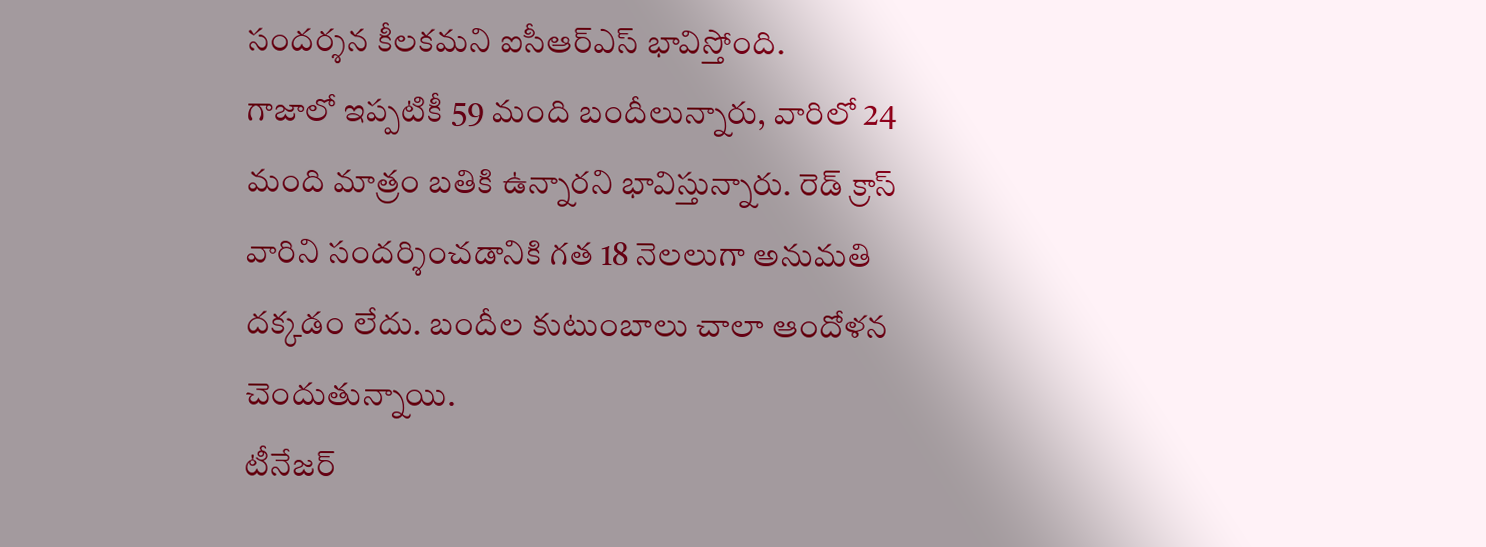సందర్శన కీలకమని ఐసీఆర్ఎస్ భావిస్తోంది.
గాజాలో ఇప్పటికీ 59 మంది బందీలున్నారు, వారిలో 24 మంది మాత్రం బతికి ఉన్నారని భావిస్తున్నారు. రెడ్ క్రాస్ వారిని సందర్శించడానికి గత 18 నెలలుగా అనుమతి దక్కడం లేదు. బందీల కుటుంబాలు చాలా ఆందోళన చెందుతున్నాయి.
టీనేజర్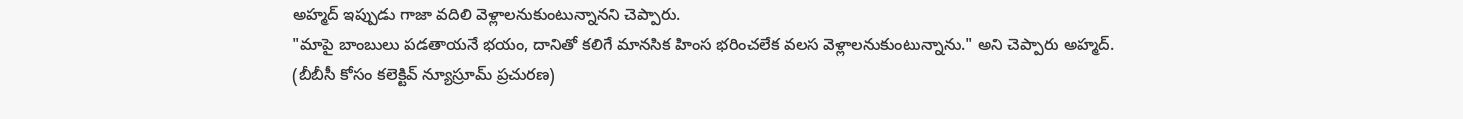అహ్మద్ ఇప్పుడు గాజా వదిలి వెళ్లాలనుకుంటున్నానని చెప్పారు.
"మాపై బాంబులు పడతాయనే భయం, దానితో కలిగే మానసిక హింస భరించలేక వలస వెళ్లాలనుకుంటున్నాను." అని చెప్పారు అహ్మద్.
(బీబీసీ కోసం కలెక్టివ్ న్యూస్రూమ్ ప్రచురణ)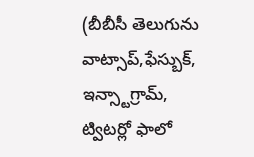(బీబీసీ తెలుగును వాట్సాప్,ఫేస్బుక్, ఇన్స్టాగ్రామ్, ట్విటర్లో ఫాలో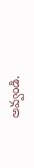అవ్వండి.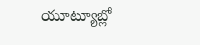యూట్యూబ్లో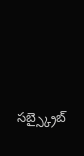సబ్స్క్రైబ్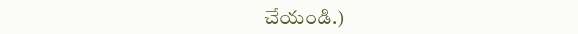చేయండి.)